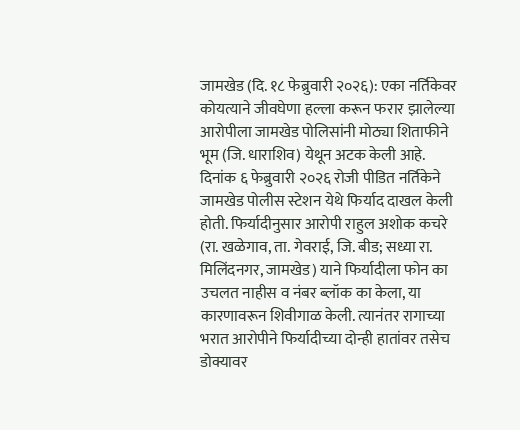जामखेड (दि. १८ फेब्रुवारी २०२६): एका नर्तिकेवर कोयत्याने जीवघेणा हल्ला करून फरार झालेल्या आरोपीला जामखेड पोलिसांनी मोठ्या शिताफीने भूम (जि. धाराशिव) येथून अटक केली आहे.
दिनांक ६ फेब्रुवारी २०२६ रोजी पीडित नर्तिकेने जामखेड पोलीस स्टेशन येथे फिर्याद दाखल केली होती. फिर्यादीनुसार आरोपी राहुल अशोक कचरे (रा. खळेगाव, ता. गेवराई, जि. बीड; सध्या रा. मिलिंदनगर, जामखेड) याने फिर्यादीला फोन का उचलत नाहीस व नंबर ब्लॉक का केला, या कारणावरून शिवीगाळ केली. त्यानंतर रागाच्या भरात आरोपीने फिर्यादीच्या दोन्ही हातांवर तसेच डोक्यावर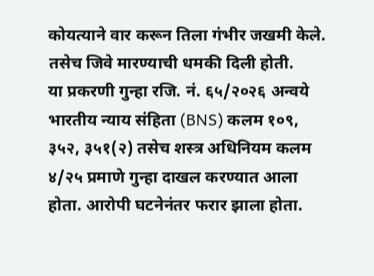कोयत्याने वार करून तिला गंभीर जखमी केले. तसेच जिवे मारण्याची धमकी दिली होती.
या प्रकरणी गुन्हा रजि. नं. ६५/२०२६ अन्वये भारतीय न्याय संहिता (BNS) कलम १०९, ३५२, ३५१(२) तसेच शस्त्र अधिनियम कलम ४/२५ प्रमाणे गुन्हा दाखल करण्यात आला होता. आरोपी घटनेनंतर फरार झाला होता.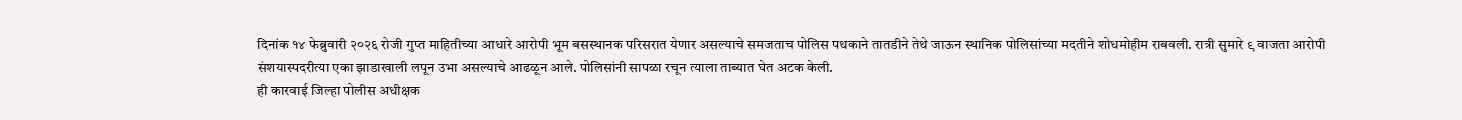दिनांक १४ फेब्रुवारी २०२६ रोजी गुप्त माहितीच्या आधारे आरोपी भूम बसस्थानक परिसरात येणार असल्याचे समजताच पोलिस पथकाने तातडीने तेथे जाऊन स्थानिक पोलिसांच्या मदतीने शोधमोहीम राबवली. रात्री सुमारे ९ वाजता आरोपी संशयास्पदरीत्या एका झाडाखाली लपून उभा असल्याचे आढळून आले. पोलिसांनी सापळा रचून त्याला ताब्यात घेत अटक केली.
ही कारवाई जिल्हा पोलीस अधीक्षक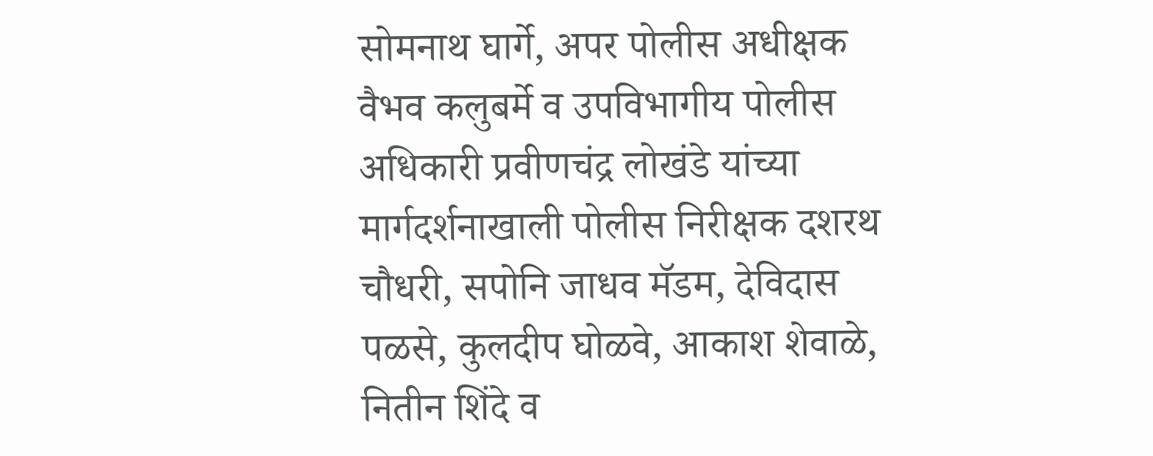सोमनाथ घार्गे, अपर पोलीस अधीक्षक वैभव कलुबर्मे व उपविभागीय पोलीस अधिकारी प्रवीणचंद्र लोखंडे यांच्या मार्गदर्शनाखाली पोलीस निरीक्षक दशरथ चौधरी, सपोनि जाधव मॅडम, देविदास पळसे, कुलदीप घोळवे, आकाश शेवाळे, नितीन शिंदे व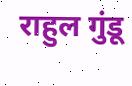राहुल गुंडू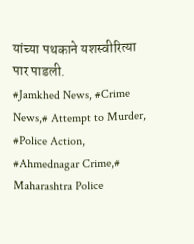यांच्या पथकाने यशस्वीरित्या पार पाडली.
#Jamkhed News, #Crime News,# Attempt to Murder, #Police Action, #Ahmednagar Crime,# Maharashtra Police